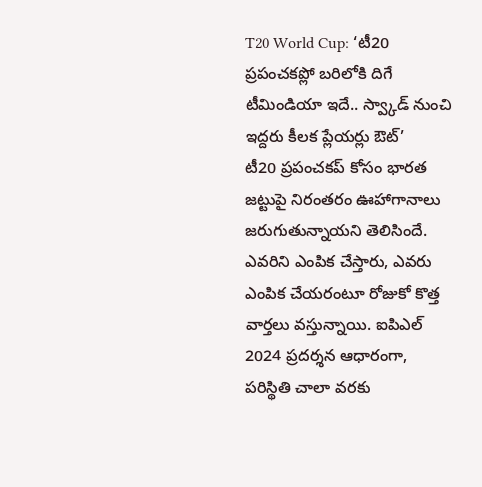T20 World Cup: ‘టీ20 ప్రపంచకప్లో బరిలోకి దిగే టీమిండియా ఇదే.. స్వ్కాడ్ నుంచి ఇద్దరు కీలక ప్లేయర్లు ఔట్’
టీ20 ప్రపంచకప్ కోసం భారత జట్టుపై నిరంతరం ఊహాగానాలు జరుగుతున్నాయని తెలిసిందే. ఎవరిని ఎంపిక చేస్తారు, ఎవరు ఎంపిక చేయరంటూ రోజుకో కొత్త వార్తలు వస్తున్నాయి. ఐపిఎల్ 2024 ప్రదర్శన ఆధారంగా, పరిస్థితి చాలా వరకు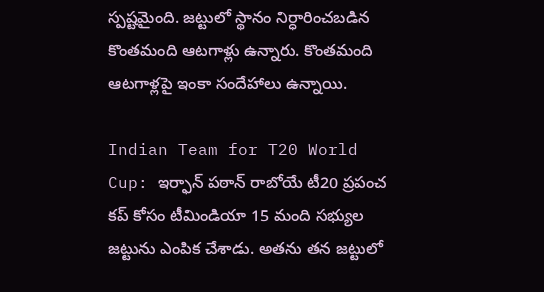స్పష్టమైంది. జట్టులో స్థానం నిర్ధారించబడిన కొంతమంది ఆటగాళ్లు ఉన్నారు. కొంతమంది ఆటగాళ్లపై ఇంకా సందేహాలు ఉన్నాయి.

Indian Team for T20 World Cup: ఇర్ఫాన్ పఠాన్ రాబోయే టీ20 ప్రపంచ కప్ కోసం టీమిండియా 15 మంది సభ్యుల జట్టును ఎంపిక చేశాడు. అతను తన జట్టులో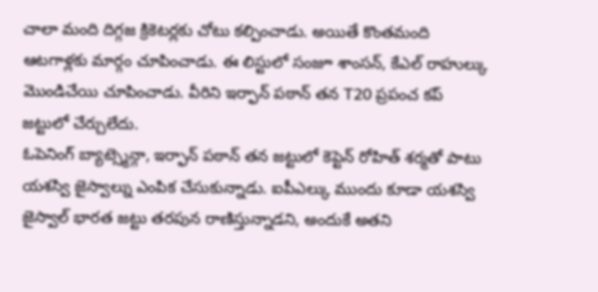చాలా మంది దిగ్గజ క్రికెటర్లకు చోటు కల్పించాడు. అయితే కొంతమంది ఆటగాళ్లకు మార్గం చూపించాడు. ఈ లిస్టులో సంజూ శాంసన్, కేఎల్ రాహుల్కు మొండిచేయి చూపించాడు. వీరిని ఇర్ఫాన్ పఠాన్ తన T20 ప్రపంచ కప్ జట్టులో చేర్చులేదు.
ఓపెనింగ్ బ్యాట్స్మెన్గా, ఇర్ఫాన్ పఠాన్ తన జట్టులో కెప్టెన్ రోహిత్ శర్మతో పాటు యశస్వి జైస్వాల్ను ఎంపిక చేసుకున్నాడు. ఐపీఎల్కు ముందు కూడా యశస్వి జైస్వాల్ భారత జట్టు తరపున రాణిస్తున్నాడని, అందుకే అతని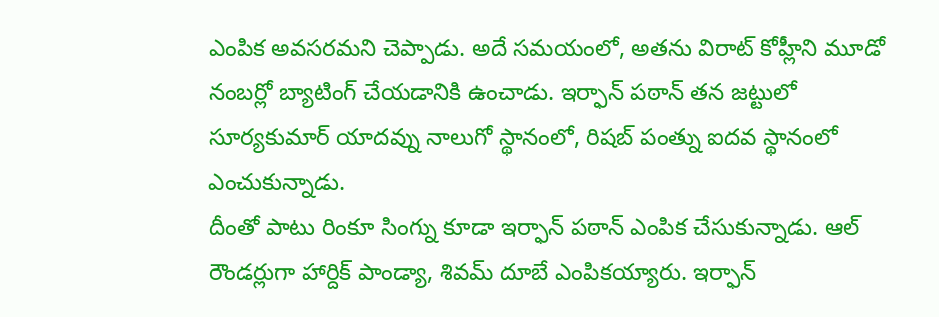ఎంపిక అవసరమని చెప్పాడు. అదే సమయంలో, అతను విరాట్ కోహ్లీని మూడో నంబర్లో బ్యాటింగ్ చేయడానికి ఉంచాడు. ఇర్ఫాన్ పఠాన్ తన జట్టులో సూర్యకుమార్ యాదవ్ను నాలుగో స్థానంలో, రిషబ్ పంత్ను ఐదవ స్థానంలో ఎంచుకున్నాడు.
దీంతో పాటు రింకూ సింగ్ను కూడా ఇర్ఫాన్ పఠాన్ ఎంపిక చేసుకున్నాడు. ఆల్ రౌండర్లుగా హార్దిక్ పాండ్యా, శివమ్ దూబే ఎంపికయ్యారు. ఇర్ఫాన్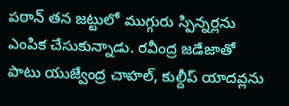పఠాన్ తన జట్టులో ముగ్గురు స్పిన్నర్లను ఎంపిక చేసుకున్నాడు. రవీంద్ర జడేజాతో పాటు యుజ్వేంద్ర చాహల్, కుల్దీప్ యాదవ్లను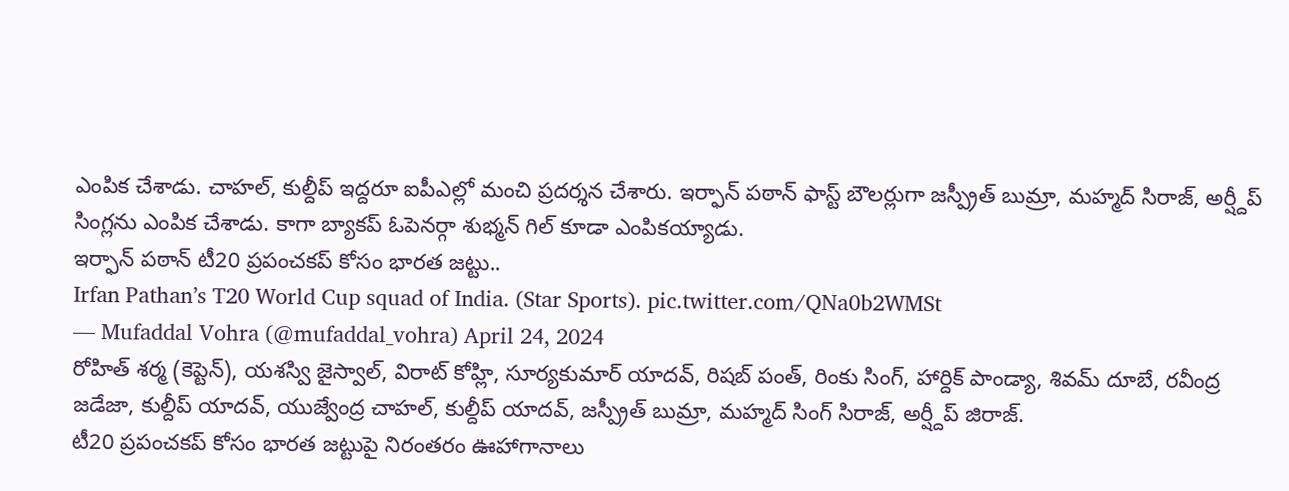ఎంపిక చేశాడు. చాహల్, కుల్దీప్ ఇద్దరూ ఐపీఎల్లో మంచి ప్రదర్శన చేశారు. ఇర్ఫాన్ పఠాన్ ఫాస్ట్ బౌలర్లుగా జస్ప్రీత్ బుమ్రా, మహ్మద్ సిరాజ్, అర్ష్దీప్ సింగ్లను ఎంపిక చేశాడు. కాగా బ్యాకప్ ఓపెనర్గా శుభ్మన్ గిల్ కూడా ఎంపికయ్యాడు.
ఇర్ఫాన్ పఠాన్ టీ20 ప్రపంచకప్ కోసం భారత జట్టు..
Irfan Pathan’s T20 World Cup squad of India. (Star Sports). pic.twitter.com/QNa0b2WMSt
— Mufaddal Vohra (@mufaddal_vohra) April 24, 2024
రోహిత్ శర్మ (కెప్టెన్), యశస్వి జైస్వాల్, విరాట్ కోహ్లి, సూర్యకుమార్ యాదవ్, రిషబ్ పంత్, రింకు సింగ్, హార్దిక్ పాండ్యా, శివమ్ దూబే, రవీంద్ర జడేజా, కుల్దీప్ యాదవ్, యుజ్వేంద్ర చాహల్, కుల్దీప్ యాదవ్, జస్ప్రీత్ బుమ్రా, మహ్మద్ సింగ్ సిరాజ్, అర్ష్దీప్ జిరాజ్.
టీ20 ప్రపంచకప్ కోసం భారత జట్టుపై నిరంతరం ఊహాగానాలు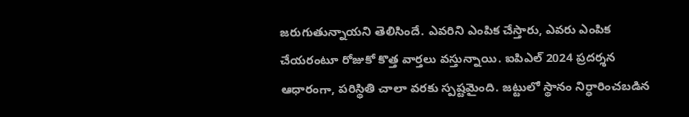జరుగుతున్నాయని తెలిసిందే. ఎవరిని ఎంపిక చేస్తారు, ఎవరు ఎంపిక చేయరంటూ రోజుకో కొత్త వార్తలు వస్తున్నాయి. ఐపిఎల్ 2024 ప్రదర్శన ఆధారంగా, పరిస్థితి చాలా వరకు స్పష్టమైంది. జట్టులో స్థానం నిర్ధారించబడిన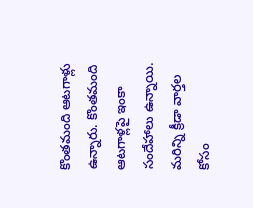కొంతమంది ఆటగాళ్లు ఉన్నారు. కొంతమంది ఆటగాళ్లపై ఇంకా సందేహాలు ఉన్నాయి.
మరిన్ని క్రీడా వార్తల కోసం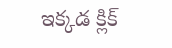ఇక్కడ క్లిక్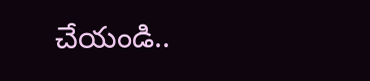చేయండి..